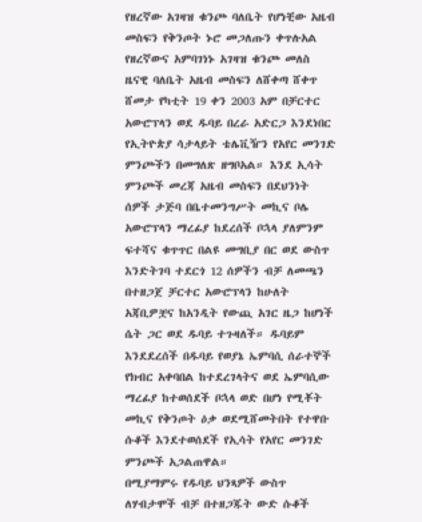የዘረኛው አገዛዝ ቁንጮ ባለቤት የሆነቺው አዜብ መስፍን የቅንጦት ኑሮ መጋለጡን ቀጥሉአል
የዘረኛውና አምባገነኑ አገዛዝ ቁንጮ መለስ ዜናዊ ባለቤት አዜብ መስፍን ለሸቀጣ ሸቀጥ ሸመታ የካቲት 19 ቀን 2003 አም በቻርተር አውሮፕላን ወደ ዱባይ በረራ አድርጋ እንደነበር የኢትዮጵያ ሳታላይት ቴሌቪዥን የአየር መንገድ ምንጮችን በመግለጽ ዘግቦአል። እንደ ኢሳት ምንጮች መረጃ አዜብ መስፍን በደህንነት ሰዎች ታጅባ በቤተመንግሥት መኪና ቦሌ አውሮፕላን ማረፊያ ከደረሰች ቦኋላ ያለምንም ፍተሻና ቁጥጥር በልዩ መግቢያ በር ወደ ውስጥ እንድትገባ ተደርጎ 12 ሰዎችን ብቻ ለመጫን በተዘጋጀ ቻርተር አውሮፕላን ከሁለት አጃቢዎቿና ከአንዲት የውጪ አገር ዜጋ ከሆነች ሴት ጋር ወደ ዱባይ ተጉዛለች። ዱባይም እንደደረሰች በዱባይ የወያኔ ኤምባሲ ሰራተኞች የክብር አቀባበል ከተደረገላትና ወደ ኤምባሲው ማረፊያ ከተወሰደች ቦኋላ ወድ በሆነ የሚቾት መኪና የቅንጦት ዕቃ ወደሚሸመትበት የተዋቡ ሱቆች እንደተወሰደች የኢሳት የአየር መንገድ ምንጮች አጋልጠዋል።
በሚያማምሩ የዱባይ ህንጻዎች ውስጥ ለሃብታሞች ብቻ በተዘጋጁት ውድ ሱቆች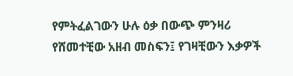የምትፈልገውን ሁሉ ዕቃ በውጭ ምንዛሪ የሸመተቺው አዘብ መስፍን፤ የገዛቺውን እቃዎች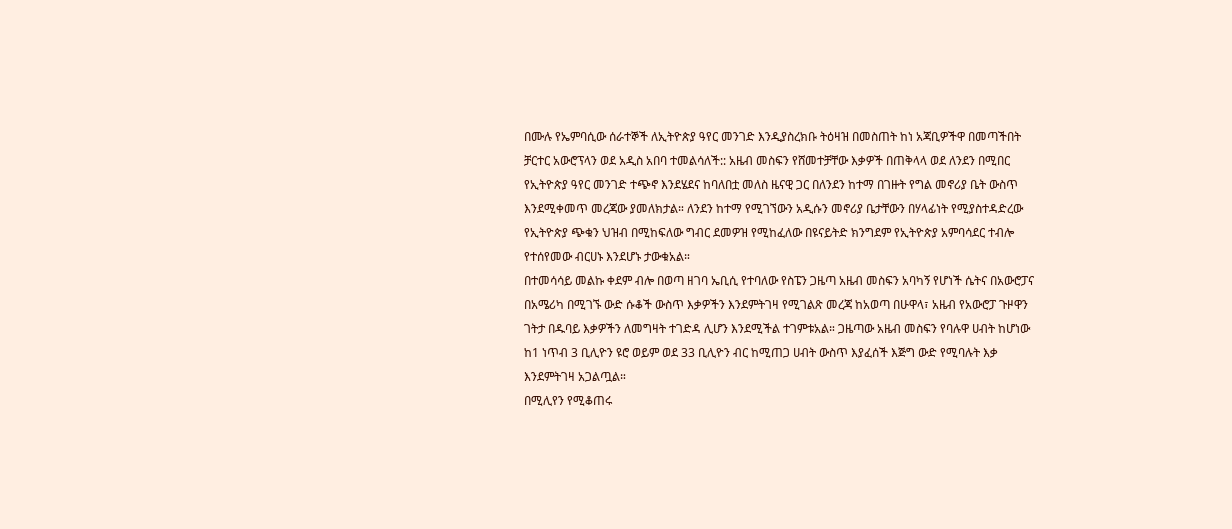በሙሉ የኤምባሲው ሰራተኞች ለኢትዮጵያ ዓየር መንገድ እንዲያስረክቡ ትዕዛዝ በመስጠት ከነ አጃቢዎችዋ በመጣችበት ቻርተር አውሮፕላን ወደ አዲስ አበባ ተመልሳለች:: አዜብ መስፍን የሸመተቻቸው እቃዎች በጠቅላላ ወደ ለንደን በሚበር የኢትዮጵያ ዓየር መንገድ ተጭኖ እንደሄደና ከባለበቷ መለስ ዜናዊ ጋር በለንደን ከተማ በገዙት የግል መኖሪያ ቤት ውስጥ እንደሚቀመጥ መረጃው ያመለክታል። ለንደን ከተማ የሚገኘውን አዲሱን መኖሪያ ቤታቸውን በሃላፊነት የሚያስተዳድረው የኢትዮጵያ ጭቁን ህዝብ በሚከፍለው ግብር ደመዎዝ የሚከፈለው በዩናይትድ ክንግደም የኢትዮጵያ አምባሳደር ተብሎ የተሰየመው ብርሀኑ እንደሆኑ ታውቁአል።
በተመሳሳይ መልኩ ቀደም ብሎ በወጣ ዘገባ ኤቢሲ የተባለው የስፔን ጋዜጣ አዜብ መስፍን አባካኝ የሆነች ሴትና በአውሮፓና በአሜሪካ በሚገኙ ውድ ሱቆች ውስጥ እቃዎችን እንደምትገዛ የሚገልጽ መረጃ ከአወጣ በሁዋላ፣ አዜብ የአውሮፓ ጉዞዋን ገትታ በዱባይ እቃዎችን ለመግዛት ተገድዳ ሊሆን እንደሚችል ተገምቱአል። ጋዜጣው አዜብ መስፍን የባሉዋ ሀብት ከሆነው ከ1 ነጥብ 3 ቢሊዮን ዩሮ ወይም ወደ 33 ቢሊዮን ብር ከሚጠጋ ሀብት ውስጥ እያፈሰች እጅግ ውድ የሚባሉት እቃ እንደምትገዛ አጋልጧል።
በሚሊየን የሚቆጠሩ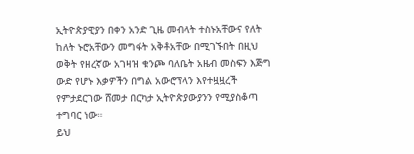ኢትዮጵያዊያን በቀን አንድ ጊዜ መብላት ተስኑአቸውና የለት ከለት ኑሮአቸውን መግፋት አቅቶአቸው በሚገኙበት በዚህ ወቅት የዘረኛው አገዛዝ ቁንጮ ባለቤት አዜብ መስፍን እጅግ ውድ የሆኑ እቃዎችን በግል አውሮፕላን እየተዟዟረች የምታደርገው ሸመታ በርካታ ኢትዮጵያውያንን የሚያስቆጣ ተግባር ነው።
ይህ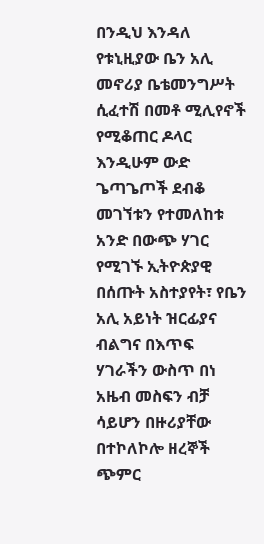በንዲህ እንዳለ የቱኒዚያው ቤን አሊ መኖሪያ ቤቴመንግሥት ሲፈተሽ በመቶ ሚሊየኖች የሚቆጠር ዶላር እንዲሁም ውድ ጌጣጌጦች ደብቆ መገኘቱን የተመለከቱ አንድ በውጭ ሃገር የሚገኙ ኢትዮጵያዊ በሰጡት አስተያየት፣ የቤን አሊ አይነት ዝርፊያና ብልግና በእጥፍ ሃገራችን ውስጥ በነ አዜብ መስፍን ብቻ ሳይሆን በዙሪያቸው በተኮለኮሎ ዘረኞች ጭምር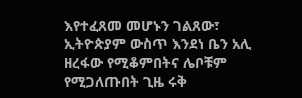እየተፈጸመ መሆኑን ገልጸው፣ ኢትዮጵያም ውስጥ እንደነ ቤን አሊ ዘረፋው የሚቆምበትና ሌቦቹም የሚጋለጡበት ጊዜ ሩቅ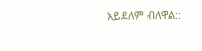አይደለም ብለዋል::